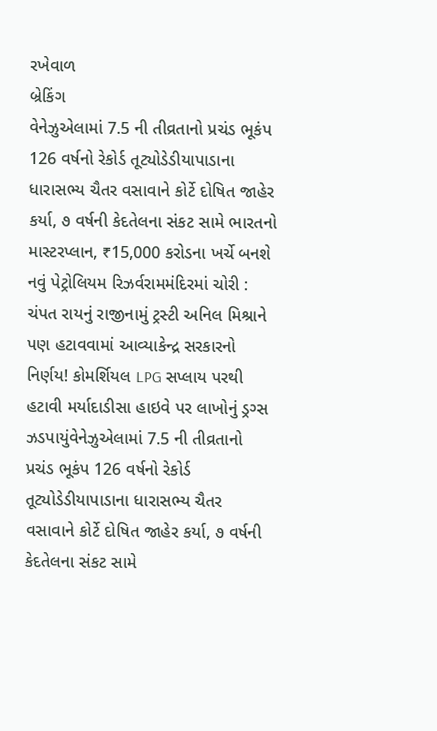રખેવાળ
બ્રેકિંગ
વેનેઝુએલામાં 7.5 ની તીવ્રતાનો પ્રચંડ ભૂકંપ 126 વર્ષનો રેકોર્ડ તૂટ્યોડેડીયાપાડાના ધારાસભ્ય ચૈતર વસાવાને કોર્ટે દોષિત જાહેર કર્યા, ૭ વર્ષની કેદતેલના સંકટ સામે ભારતનો માસ્ટરપ્લાન, ₹15,000 કરોડના ખર્ચે બનશે નવું પેટ્રોલિયમ રિઝર્વરામમંદિરમાં ચોરી : ચંપત રાયનું રાજીનામું ટ્રસ્ટી અનિલ મિશ્રાને પણ હટાવવામાં આવ્યાકેન્દ્ર સરકારનો નિર્ણય! કોમર્શિયલ LPG સપ્લાય પરથી હટાવી મર્યાદાડીસા હાઇવે પર લાખોનું ડ્રગ્સ ઝડપાયુંવેનેઝુએલામાં 7.5 ની તીવ્રતાનો પ્રચંડ ભૂકંપ 126 વર્ષનો રેકોર્ડ તૂટ્યોડેડીયાપાડાના ધારાસભ્ય ચૈતર વસાવાને કોર્ટે દોષિત જાહેર કર્યા, ૭ વર્ષની કેદતેલના સંકટ સામે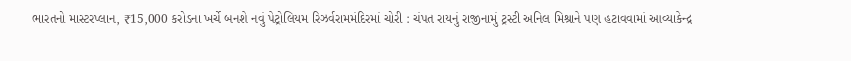ભારતનો માસ્ટરપ્લાન, ₹15,000 કરોડના ખર્ચે બનશે નવું પેટ્રોલિયમ રિઝર્વરામમંદિરમાં ચોરી : ચંપત રાયનું રાજીનામું ટ્રસ્ટી અનિલ મિશ્રાને પણ હટાવવામાં આવ્યાકેન્દ્ર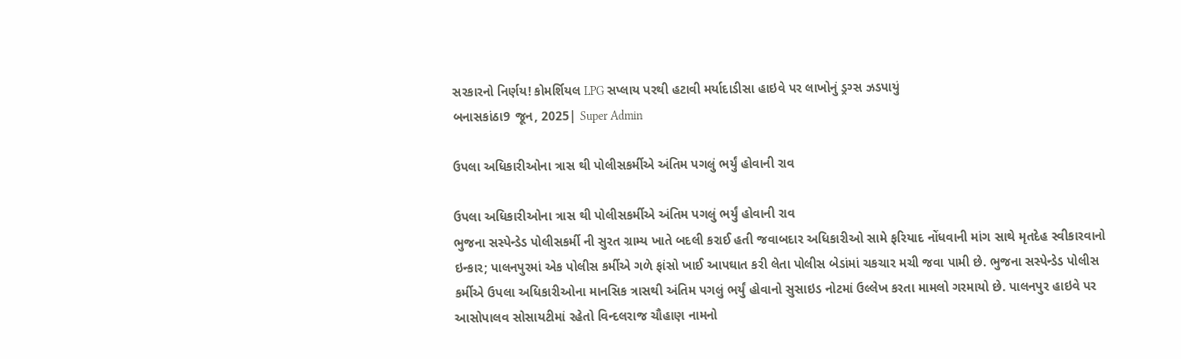સરકારનો નિર્ણય! કોમર્શિયલ LPG સપ્લાય પરથી હટાવી મર્યાદાડીસા હાઇવે પર લાખોનું ડ્રગ્સ ઝડપાયું
બનાસકાંઠા9 જૂન, 2025| Super Admin

ઉપલા અધિકારીઓના ત્રાસ થી પોલીસકર્મીએ અંતિમ પગલું ભર્યું હોવાની રાવ

ઉપલા અધિકારીઓના ત્રાસ થી પોલીસકર્મીએ અંતિમ પગલું ભર્યું હોવાની રાવ
ભુજના સસ્પેન્ડેડ પોલીસકર્મી ની સુરત ગ્રામ્ય ખાતે બદલી કરાઈ હતી જવાબદાર અધિકારીઓ સામે ફરિયાદ નોંધવાની માંગ સાથે મૃતદેહ સ્વીકારવાનો ઇન્કાર; પાલનપુરમાં એક પોલીસ કર્મીએ ગળે ફાંસો ખાઈ આપઘાત કરી લેતા પોલીસ બેડાંમાં ચકચાર મચી જવા પામી છે. ભુજના સસ્પેન્ડેડ પોલીસ કર્મીએ ઉપલા અધિકારીઓના માનસિક ત્રાસથી અંતિમ પગલું ભર્યું હોવાનો સુસાઇડ નોટમાં ઉલ્લેખ કરતા મામલો ગરમાયો છે. પાલનપુર હાઇવે પર આસોપાલવ સોસાયટીમાં રહેતો વિન્દલરાજ ચૌહાણ નામનો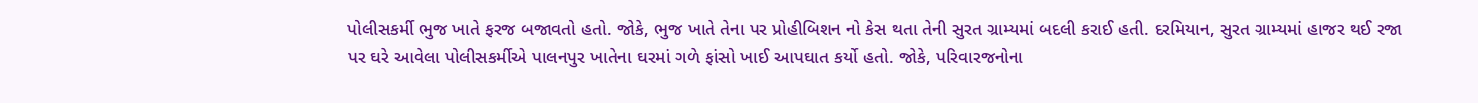પોલીસકર્મી ભુજ ખાતે ફરજ બજાવતો હતો. જોકે, ભુજ ખાતે તેના પર પ્રોહીબિશન નો કેસ થતા તેની સુરત ગ્રામ્યમાં બદલી કરાઈ હતી. દરમિયાન, સુરત ગ્રામ્યમાં હાજર થઈ રજા પર ઘરે આવેલા પોલીસકર્મીએ પાલનપુર ખાતેના ઘરમાં ગળે ફાંસો ખાઈ આપઘાત કર્યો હતો. જોકે, પરિવારજનોના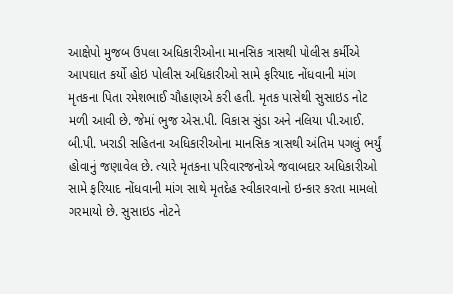આક્ષેપો મુજબ ઉપલા અધિકારીઓના માનસિક ત્રાસથી પોલીસ કર્મીએ આપઘાત કર્યો હોઇ પોલીસ અધિકારીઓ સામે ફરિયાદ નોંધવાની માંગ મૃતકના પિતા રમેશભાઈ ચૌહાણએ કરી હતી. મૃતક પાસેથી સુસાઇડ નોટ મળી આવી છે. જેમાં ભુજ એસ.પી. વિકાસ સુંડા અને નલિયા પી.આઈ. બી.પી. ખરાડી સહિતના અધિકારીઓના માનસિક ત્રાસથી અંતિમ પગલું ભર્યું હોવાનું જણાવેલ છે. ત્યારે મૃતકના પરિવારજનોએ જવાબદાર અધિકારીઓ સામે ફરિયાદ નોંધવાની માંગ સાથે મૃતદેહ સ્વીકારવાનો ઇન્કાર કરતા મામલો ગરમાયો છે. સુસાઇડ નોટને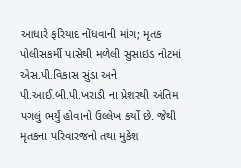આધારે ફરિયાદ નોંધવાની માંગ; મૃતક પોલીસકર્મી પાસેથી મળેલી સુસાઇડ નોટમાં એસ.પી.વિકાસ સુંડા અને પી.આઈ.બી.પી.ખરાડી ના પ્રેશરથી અંતિમ પગલું ભર્યું હોવાનો ઉલ્લેખ કર્યો છે. જેથી મૃતકના પરિવારજનો તથા મુકેશ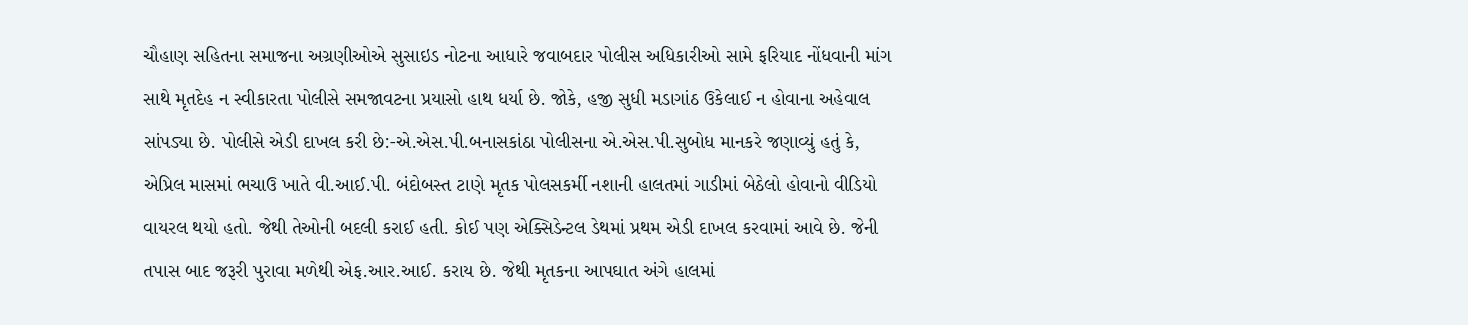ચૌહાણ સહિતના સમાજના અગ્રણીઓએ સુસાઇડ નોટના આધારે જવાબદાર પોલીસ અધિકારીઓ સામે ફરિયાદ નોંધવાની માંગ સાથે મૃતદેહ ન સ્વીકારતા પોલીસે સમજાવટના પ્રયાસો હાથ ધર્યા છે. જોકે, હજી સુધી મડાગાંઠ ઉકેલાઈ ન હોવાના અહેવાલ સાંપડ્યા છે. પોલીસે એડી દાખલ કરી છે:-એ.એસ.પી.બનાસકાંઠા પોલીસના એ.એસ.પી.સુબોધ માનકરે જણાવ્યું હતું કે, એપ્રિલ માસમાં ભચાઉ ખાતે વી.આઈ.પી. બંદોબસ્ત ટાણે મૃતક પોલસકર્મી નશાની હાલતમાં ગાડીમાં બેઠેલો હોવાનો વીડિયો વાયરલ થયો હતો. જેથી તેઓની બદલી કરાઈ હતી. કોઈ પણ એક્સિડેન્ટલ ડેથમાં પ્રથમ એડી દાખલ કરવામાં આવે છે. જેની તપાસ બાદ જરૂરી પુરાવા મળેથી એફ.આર.આઈ. કરાય છે. જેથી મૃતકના આપઘાત અંગે હાલમાં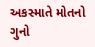અકસ્માતે મોતનો ગુનો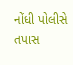નોંધી પોલીસે તપાસ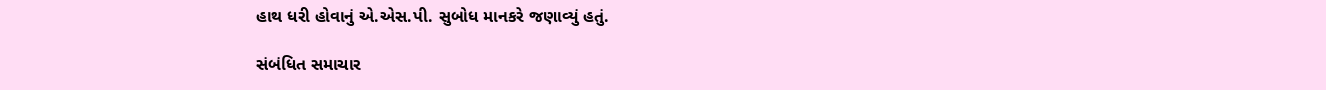હાથ ધરી હોવાનું એ.એસ.પી. સુબોધ માનકરે જણાવ્યું હતું.

સંબંધિત સમાચાર